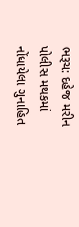ભરૂચ: દહેજ મરીન પોલીસ મથકમાં નોંધાયેલા ગુનાહિત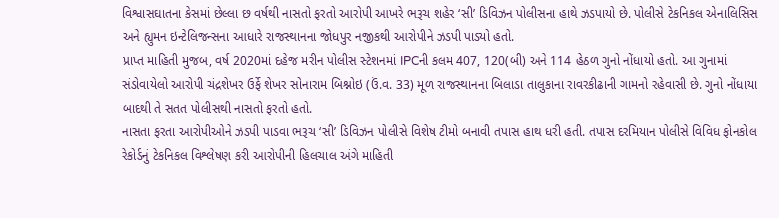વિશ્વાસઘાતના કેસમાં છેલ્લા છ વર્ષથી નાસતો ફરતો આરોપી આખરે ભરૂચ શહેર ‘સી’ ડિવિઝન પોલીસના હાથે ઝડપાયો છે. પોલીસે ટેકનિકલ એનાલિસિસ અને હ્યુમન ઇન્ટેલિજન્સના આધારે રાજસ્થાનના જોધપુર નજીકથી આરોપીને ઝડપી પાડ્યો હતો.
પ્રાપ્ત માહિતી મુજબ, વર્ષ 2020માં દહેજ મરીન પોલીસ સ્ટેશનમાં IPCની કલમ 407, 120(બી) અને 114 હેઠળ ગુનો નોંધાયો હતો. આ ગુનામાં સંડોવાયેલો આરોપી ચંદ્રશેખર ઉર્ફે શેખર સોનારામ બિશ્નોઇ (ઉં.વ. 33) મૂળ રાજસ્થાનના બિલાડા તાલુકાના રાવરકીઢાની ગામનો રહેવાસી છે. ગુનો નોંધાયા બાદથી તે સતત પોલીસથી નાસતો ફરતો હતો.
નાસતા ફરતા આરોપીઓને ઝડપી પાડવા ભરૂચ ‘સી’ ડિવિઝન પોલીસે વિશેષ ટીમો બનાવી તપાસ હાથ ધરી હતી. તપાસ દરમિયાન પોલીસે વિવિધ ફોનકોલ રેકોર્ડનું ટેકનિકલ વિશ્લેષણ કરી આરોપીની હિલચાલ અંગે માહિતી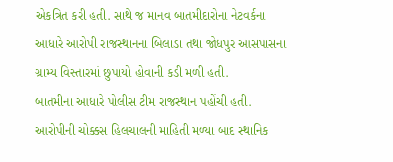એકત્રિત કરી હતી. સાથે જ માનવ બાતમીદારોના નેટવર્કના આધારે આરોપી રાજસ્થાનના બિલાડા તથા જોધપુર આસપાસના ગ્રામ્ય વિસ્તારમાં છુપાયો હોવાની કડી મળી હતી.
બાતમીના આધારે પોલીસ ટીમ રાજસ્થાન પહોંચી હતી. આરોપીની ચોક્કસ હિલચાલની માહિતી મળ્યા બાદ સ્થાનિક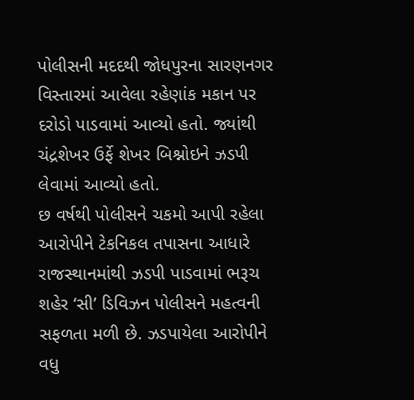પોલીસની મદદથી જોધપુરના સારણનગર વિસ્તારમાં આવેલા રહેણાંક મકાન પર દરોડો પાડવામાં આવ્યો હતો. જ્યાંથી ચંદ્રશેખર ઉર્ફે શેખર બિશ્નોઇને ઝડપી લેવામાં આવ્યો હતો.
છ વર્ષથી પોલીસને ચકમો આપી રહેલા આરોપીને ટેકનિકલ તપાસના આધારે રાજસ્થાનમાંથી ઝડપી પાડવામાં ભરૂચ શહેર ‘સી’ ડિવિઝન પોલીસને મહત્વની સફળતા મળી છે. ઝડપાયેલા આરોપીને વધુ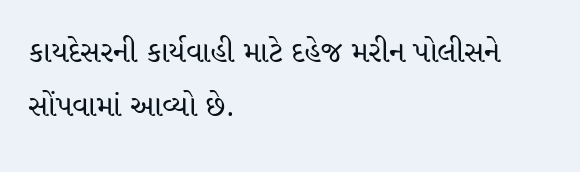કાયદેસરની કાર્યવાહી માટે દહેજ મરીન પોલીસને સોંપવામાં આવ્યો છે.